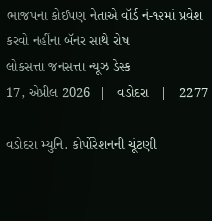ભાજપના કોઈપણ નેતાએ વૉર્ડ નં-૧૨માં પ્રવેશ કરવો નહીંના બૅનર સાથે રોષ
લોકસત્તા જનસત્તા ન્યૂઝ ડેસ્ક
17, એપ્રીલ 2026  |   વડોદરા   |   2277

વડોદરા મ્યુનિ. કોર્પોરેશનની ચૂંટણી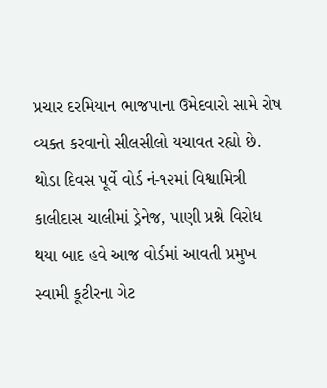પ્રચાર દરમિયાન ભાજપાના ઉમેદવારો સામે રોષ વ્યક્ત કરવાનો સીલસીલો યચાવત રહ્યો છે. થોડા દિવસ પૂર્વે વોર્ડ નં-૧૨માં વિશ્વામિત્રી કાલીદાસ ચાલીમાં ડ્રેનેજ, પાણી પ્રશ્ને વિરોધ થયા બાદ હવે આજ વોર્ડમાં આવતી પ્રમુખ સ્વામી કૂટીરના ગેટ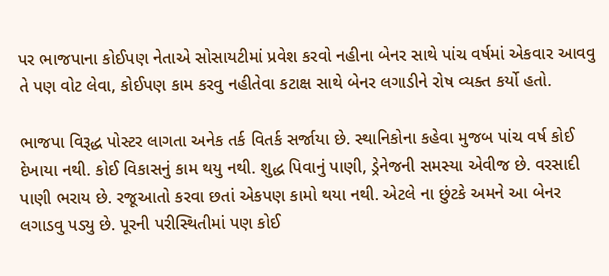પર ભાજપાના કોઈપણ નેતાએ સોસાયટીમાં પ્રવેશ કરવો નહીના બેનર સાથે પાંચ વર્ષમાં એકવાર આવવુ તે પણ વોટ લેવા, કોઈપણ કામ કરવુ નહીતેવા કટાક્ષ સાથે બેનર લગાડીને રોષ વ્યક્ત કર્યો હતો.

ભાજપા વિરૂદ્ધ પોસ્ટર લાગતા અનેક તર્ક વિતર્ક સર્જાયા છે. સ્થાનિકોના કહેવા મુજબ પાંચ વર્ષ કોઈ દેખાયા નથી. કોઈ વિકાસનું કામ થયુ નથી. શુદ્ધ પિવાનું પાણી, ડ્રેનેજની સમસ્યા એવીજ છે. વરસાદી પાણી ભરાય છે. રજૂઆતો કરવા છતાં એકપણ કામો થયા નથી. એટલે ના છુંટકે અમને આ બેનર લગાડવુ પડ્યુ છે. પૂરની પરીસ્થિતીમાં પણ કોઈ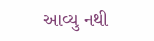આવ્યુ નથી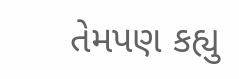તેમપણ કહ્યુ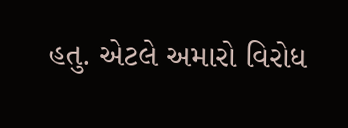હતુ. એટલે અમારો વિરોધ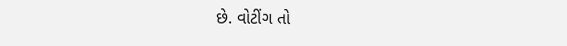છે. વોટીંગ તો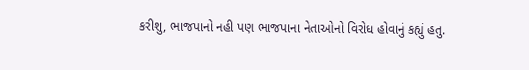કરીશુ, ભાજપાનો નહી પણ ભાજપાના નેતાઓનો વિરોધ હોવાનું કહ્યું હતુ.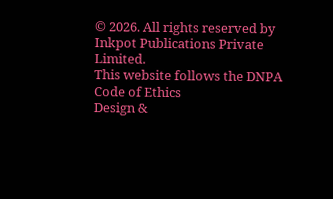© 2026. All rights reserved by Inkpot Publications Private Limited.
This website follows the DNPA Code of Ethics
Design &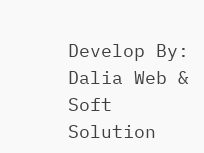Develop By:
Dalia Web & Soft Solution